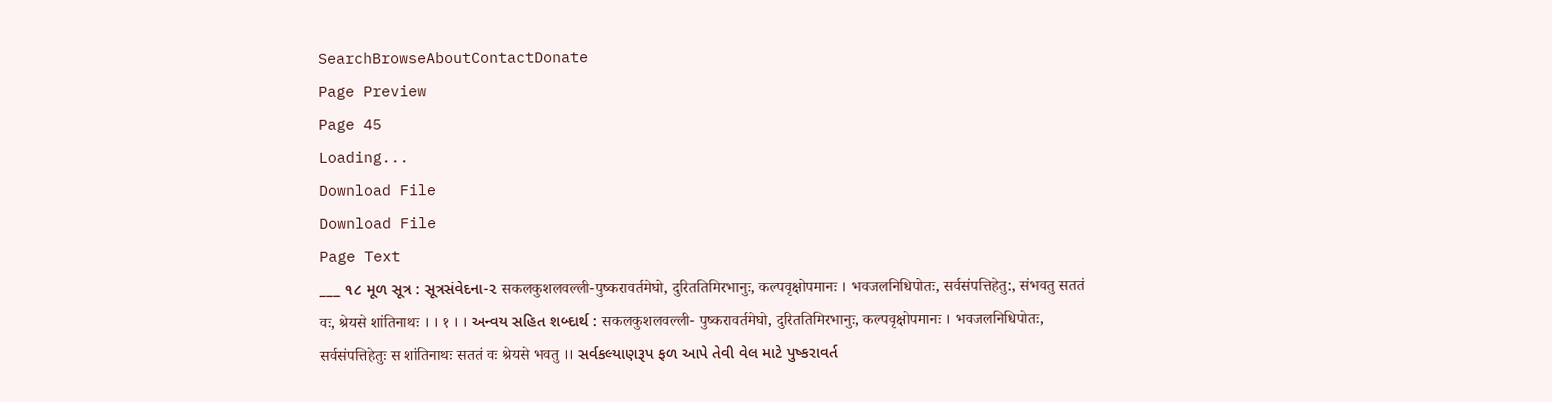SearchBrowseAboutContactDonate
Page Preview
Page 45
Loading...
Download File
Download File
Page Text
___ ૧૮ મૂળ સૂત્ર : સૂત્રસંવેદના-૨ सकलकुशलवल्ली-पुष्करावर्तमेघो, दुरिततिमिरभानुः, कल्पवृक्षोपमानः । भवजलनिधिपोतः, सर्वसंपत्तिहेतु:, संभवतु सततं वः, श्रेयसे शांतिनाथः । । १ । । અન્વય સહિત શબ્દાર્થ : सकलकुशलवल्ली- पुष्करावर्तमेघो, दुरिततिमिरभानुः, कल्पवृक्षोपमानः । भवजलनिधिपोतः, सर्वसंपत्तिहेतुः स शांतिनाथः सततं वः श्रेयसे भवतु ।। સર્વકલ્યાણરૂપ ફળ આપે તેવી વેલ માટે પુષ્કરાવર્ત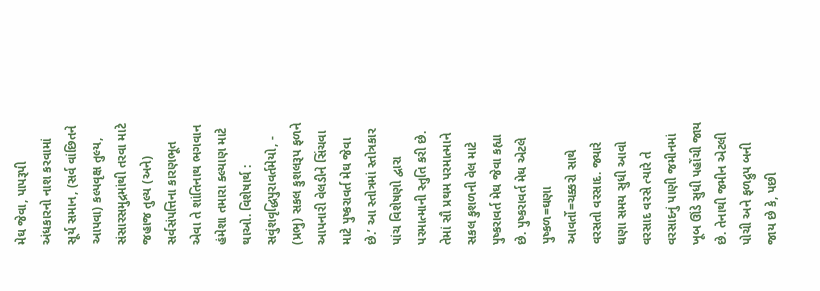મેઘ જેવા, પાપરૂપી અંધકારનો નાશ કરવામાં સૂર્ય સમાન, (સર્વ વાંછિતને આપવા) કલ્પવૃક્ષ તુલ્ય, સંસારસમુદ્રમાંથી તરવા માટે જહાજ તુલ્ય (અને) સર્વસંપત્તિના કારણભૂત એવા તે શાંતિનાથ ભગવાન હંમેશા તમારા ક્લ્યાણ માટે થાઓ. વિશેષાર્થ : સવુંશવૃદ્ધિપુરાવર્તમેયો, - (પ્રભુ) સકલ કુશલરૂપ ફળને આપનારી વેલડીને સિંચવા માટે પુષ્કરાવર્ત મેઘ જેવા છે.’ આ સ્તોત્રમાં સ્તોત્રકાર પાંચ વિશેષણો દ્વારા પરમાત્માની સ્તુતિ કરી છે. તેમાં સૌ પ્રથમ પરમાત્માને સકલ કુશળની વેલ માટે પુષ્કરાવર્ત મેઘ જેવા કહ્યા છે. પુષ્કરાવર્ત મેઘ એટલે પુષ્કળ=ઘણા આવર્તો=ચક્કરો સાથે વરસતો વરસાદ. જ્યારે ઘણા સમય સુધી આવો વરસાદ વરસે ત્યારે તે વરસાદનું પાણી જમીનમાં ખૂબ ઊંડે સુધી પહોંચી જાય છે. તેનાથી જમીન એટલી પોચી અને ફળદ્રુપ બની જાય છે કે, પછી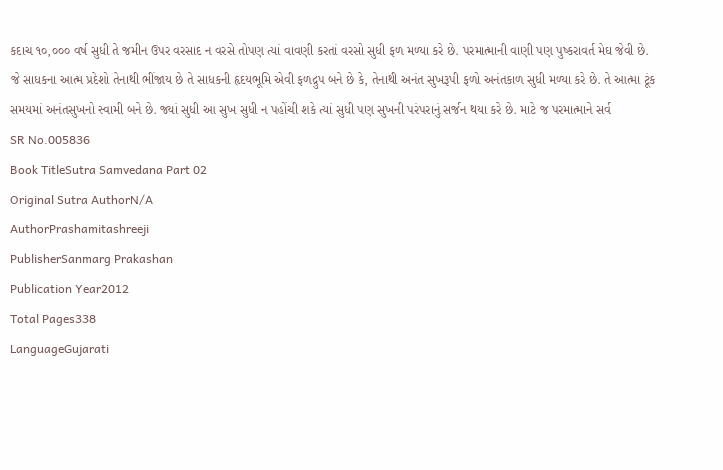કદાચ ૧૦,૦૦૦ વર્ષ સુધી તે જમીન ઉપર વરસાદ ન વરસે તોપણ ત્યાં વાવણી કરતાં વરસો સુધી ફળ મળ્યા કરે છે. પરમાત્માની વાણી પણ પુષ્કરાવર્ત મેઘ જેવી છે. જે સાધકના આત્મ પ્રદેશો તેનાથી ભીંજાય છે તે સાધકની હૃદયભૂમિ એવી ફળદ્રુપ બને છે કે, તેનાથી અનંત સુખરૂપી ફળો અનંતકાળ સુધી મળ્યા કરે છે. તે આત્મા ટૂંક સમયમાં અનંતસુખનો સ્વામી બને છે. જ્યાં સુધી આ સુખ સુધી ન પહોંચી શકે ત્યાં સુધી પણ સુખની પરંપરાનું સર્જન થયા કરે છે. માટે જ પરમાત્માને સર્વ
SR No.005836
Book TitleSutra Samvedana Part 02
Original Sutra AuthorN/A
AuthorPrashamitashreeji
PublisherSanmarg Prakashan
Publication Year2012
Total Pages338
LanguageGujarati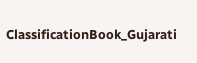ClassificationBook_Gujarati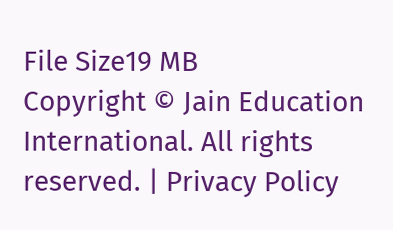File Size19 MB
Copyright © Jain Education International. All rights reserved. | Privacy Policy